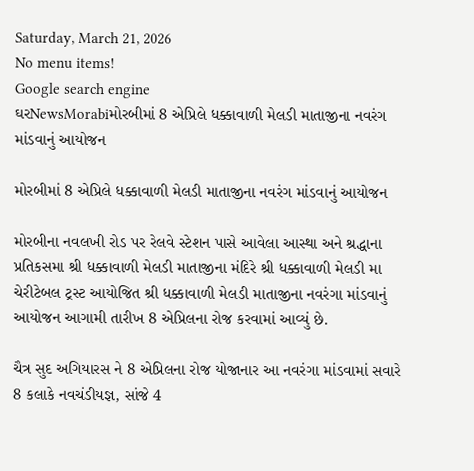Saturday, March 21, 2026
No menu items!
Google search engine
ઘરNewsMorabiમોરબીમાં 8 એપ્રિલે ધક્કાવાળી મેલડી માતાજીના નવરંગ માંડવાનું આયોજન

મોરબીમાં 8 એપ્રિલે ધક્કાવાળી મેલડી માતાજીના નવરંગ માંડવાનું આયોજન

મોરબીના નવલખી રોડ પર રેલવે સ્ટેશન પાસે આવેલા આસ્થા અને શ્રદ્ધાના પ્રતિકસમા શ્રી ધક્કાવાળી મેલડી માતાજીના મંદિરે શ્રી ધક્કાવાળી મેલડી મા ચેરીટેબલ ટ્રસ્ટ આયોજિત શ્રી ધક્કાવાળી મેલડી માતાજીના નવરંગા માંડવાનું આયોજન આગામી તારીખ 8 એપ્રિલના રોજ કરવામાં આવ્યું છે.

ચૈત્ર સુદ અગિયારસ ને 8 એપ્રિલના રોજ યોજાનાર આ નવરંગા માંડવામાં સવારે 8 કલાકે નવચંડીયજ્ઞ, સાંજે 4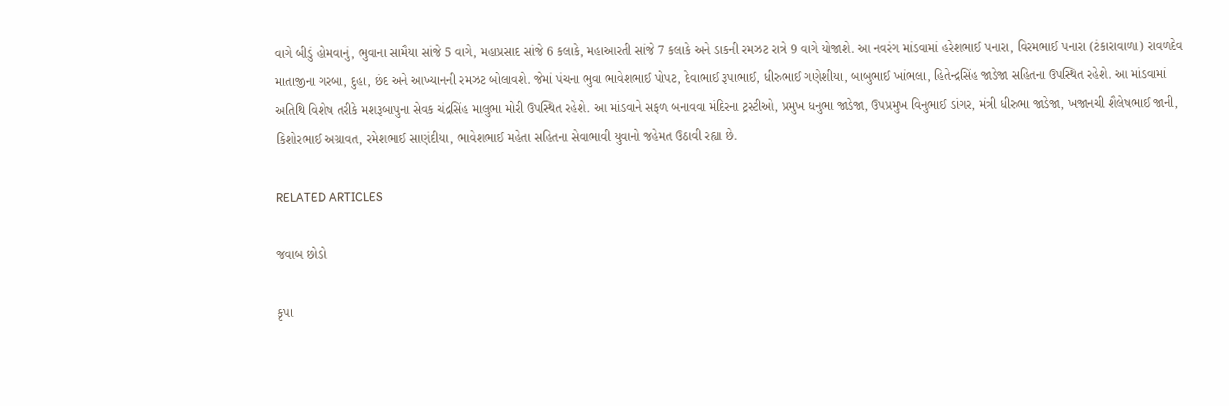વાગે બીડું હોમવાનું, ભુવાના સામૈયા સાંજે 5 વાગે, મહાપ્રસાદ સાંજે 6 કલાકે, મહાઆરતી સાંજે 7 કલાકે અને ડાકની રમઝટ રાત્રે 9 વાગે યોજાશે. આ નવરંગ માંડવામાં હરેશભાઈ પનારા, વિરમભાઈ પનારા (ટંકારાવાળા) રાવળદેવ માતાજીના ગરબા, દુહા, છંદ અને આખ્યાનની રમઝટ બોલાવશે. જેમાં પંચના ભુવા ભાવેશભાઈ પોપટ, દેવાભાઈ રૂપાભાઈ, ધીરુભાઈ ગણેશીયા, બાબુભાઈ ખાંભલા, હિતેન્દ્રસિંહ જાડેજા સહિતના ઉપસ્થિત રહેશે. આ માંડવામાં અતિથિ વિશેષ તરીકે મશરૂબાપુના સેવક ચંદ્રસિંહ માલુભા મોરી ઉપસ્થિત રહેશે. આ માંડવાને સફળ બનાવવા મંદિરના ટ્રસ્ટીઓ, પ્રમુખ ધનુભા જાડેજા, ઉપપ્રમુખ વિનુભાઈ ડાંગર, મંત્રી ધીરુભા જાડેજા, ખજાનચી શૈલેષભાઈ જાની, કિશોરભાઈ અગ્રાવત, રમેશભાઈ સાણંદીયા, ભાવેશભાઈ મહેતા સહિતના સેવાભાવી યુવાનો જહેમત ઉઠાવી રહ્યા છે.

RELATED ARTICLES

જવાબ છોડો

કૃપા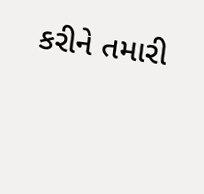કરીને તમારી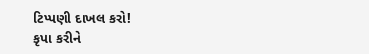ટિપ્પણી દાખલ કરો!
કૃપા કરીને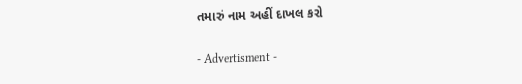તમારું નામ અહીં દાખલ કરો

- Advertisment -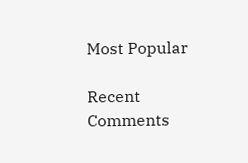Most Popular

Recent Comments